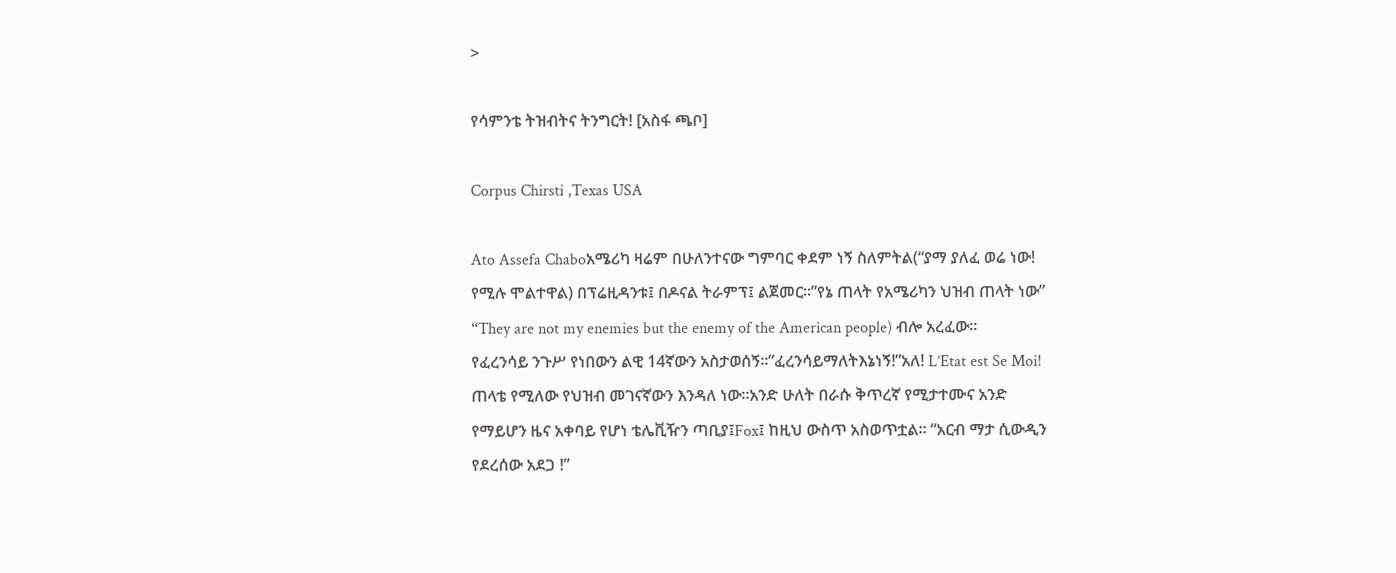>

የሳምንቴ ትዝብትና ትንግርት! [አስፋ ጫቦ]

Corpus Chirsti ,Texas USA

Ato Assefa Chaboአሜሪካ ዛሬም በሁለንተናው ግምባር ቀደም ነኝ ስለምትል(“ያማ ያለፈ ወሬ ነው! የሚሉ ሞልተዋል) በፕሬዚዳንቱ፤ በዶናል ትራምፕ፤ ልጀመር።”የኔ ጠላት የአሜሪካን ህዝብ ጠላት ነው” “They are not my enemies but the enemy of the American people) ብሎ አረፈው።
የፈረንሳይ ንጉሥ የነበውን ልዊ 14ኛውን አስታወሰኝ።”ፈረንሳይማለትእኔነኝ!”አለ! L’Etat est Se Moi! ጠላቴ የሚለው የህዝብ መገናኛውን እንዳለ ነው።አንድ ሁለት በራሱ ቅጥረኛ የሚታተሙና አንድ የማይሆን ዜና አቀባይ የሆነ ቴሌቪዥን ጣቢያ፤Fox፤ ከዚህ ውስጥ አስወጥቷል። “አርብ ማታ ሲውዲን የደረሰው አደጋ !”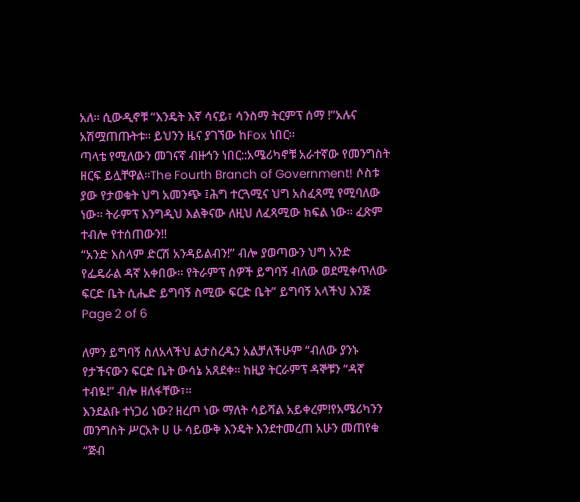አለ። ሲውዲኖቹ “እንዴት እኛ ሳናይ፣ ሳንስማ ትርምፕ ሰማ !”አሉና አሽሟጠጡትቱ። ይህንን ዜና ያገኘው ከFox ነበር።
ጣላቴ የሚለውን መገናኛ ብዙኅን ነበር::አሜሪካኖቹ አራተኛው የመንግስት ዘርፍ ይሏቸዋል።The Fourth Branch of Government! ሶስቱ ያው የታወቁት ህግ አመንጭ ፤ሕግ ተርጓሚና ህግ አስፈጻሚ የሚባለው ነው። ትራምፕ እንግዲህ እልቅናው ለዚህ ለፈጻሚው ክፍል ነው። ፈጽም ተብሎ የተሰጠውን!!
“አንድ እስላም ድርሽ አንዳይልብን!” ብሎ ያወጣውን ህግ አንድ የፌዴራል ዳኛ አቀበው። የትራምፕ ሰዎች ይግባኝ ብለው ወደሚቀጥለው ፍርድ ቤት ሲሔድ ይግባኝ ስሚው ፍርድ ቤት” ይግባኝ አላችህ እንጅ
Page 2 of 6

ለምን ይግባኝ ስለአላችህ ልታስረዱን አልቻለችሁም “ብለው ያንኑ የታችናውን ፍርድ ቤት ውሳኔ አጸደቀ። ከዚያ ትርራምፕ ዳኞቹን “ዳኛ ተብዬ!” ብሎ ዘለፋቸው፣።
እንደልቡ ተነጋሪ ነው? ዘረጦ ነው ማለት ሳይሻል አይቀረም!የአሜሪካንን መንግስት ሥርአት ሀ ሁ ሳይውቅ እንዴት እንደተመረጠ አሁን መጠየቁ “ጅብ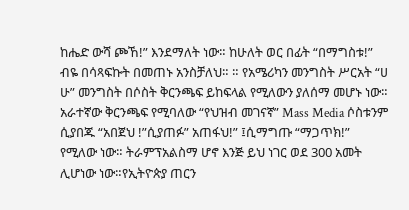ከሔድ ውሻ ጮኸ!” እንደማለት ነው። ከሁለት ወር በፊት “በማግስቱ!” ብዬ በሳጻፍኩት በመጠኑ አንስቻለህ። ። የአሜሪካን መንግስት ሥርአት “ሀ ሁ” መንግስት በሶስት ቅርንጫፍ ይከፍላል የሚለውን ያለሰማ መሆኑ ነው። አራተኛው ቅርንጫፍ የሚባለው “የህዝብ መገናኛ” Mass Media ሶስቱንም ሲያበጁ “አበጀህ !”ሲያጠፉ” አጠፋህ!” ፤ሲማግጡ “ማጋጥክ!” የሚለው ነው። ትራምፕአልስማ ሆኖ እንጅ ይህ ነገር ወደ 300 አመት ሊሆነው ነው።የኢትዮጵያ ጠርን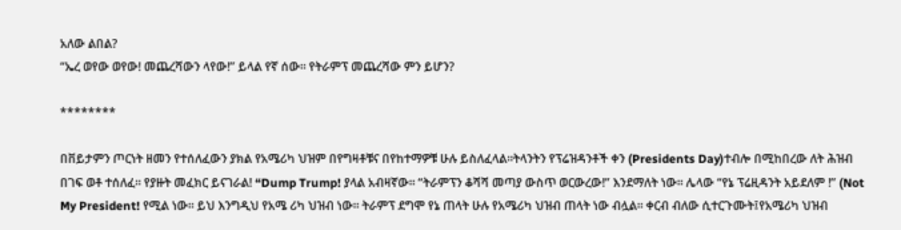አለው ልበል?
“ኤረ ወየው ወየው! መጨረሻውን ላየው!” ይላል የኛ ሰው። የትራምፕ መጨረሻው ምን ይሆን?

********

በቨይታምን ጦርነት ዘመን የተሰለፈውን ያክል የአሜሪካ ህዝም በየግዛቶቹና በየከተማዎቹ ሁሉ ይስለፈላል።ትላንትን የፕሬዝዳንቶች ቀን (Presidents Day)ተብሎ በሚከበረው ለት ሕዝብ በገፍ ወቶ ተሰለፈ። የያዙት መፈክር ይናገራል! “Dump Trump! ያላል አብዛኛው። “ትራምፕን ቆሻሻ መጣያ ውስጥ ወርውረው!” እንደማለት ነው። ሌላው “የኔ ፕሬዚዳንት አይደለም !” (Not My President! የሚል ነው። ይህ እንግዲህ የአሜ ሪካ ህዝብ ነው። ትራምፕ ደግሞ የኔ ጠላት ሁሉ የአሜሪካ ህዝብ ጠላት ነው ብሏል። ቀርብ ብለው ሲተርጉሙት፤የአሜሪካ ህዝብ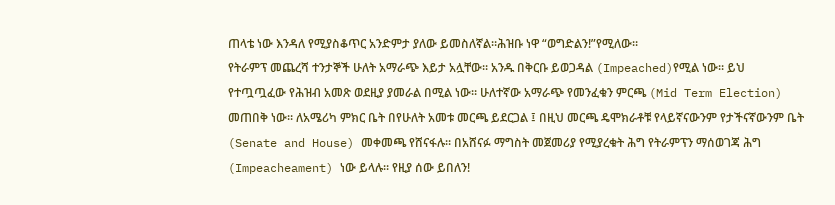ጠላቴ ነው እንዳለ የሚያስቆጥር አንድምታ ያለው ይመስለኛል።ሕዝቡ ነዋ “ወግድልን!”የሚለው።
የትራምፕ መጨረሻ ተንታኞች ሁለት አማራጭ እይታ አሏቸው። አንዱ በቅርቡ ይወጋዳል (Impeached)የሚል ነው። ይህ የተጧጧፈው የሕዝብ አመጽ ወደዚያ ያመራል በሚል ነው። ሁለተኛው አማራጭ የመንፈቁን ምርጫ (Mid Term Election) መጠበቅ ነው። ለአሜሪካ ምክር ቤት በየሁለት አመቱ መርጫ ይደርጋል ፤ በዚህ መርጫ ዴሞክራቶቹ የላይኛናውንም የታችናኛውንም ቤት (Senate and House) መቀመጫ የሸናፋሉ። በአሸናፉ ማግስት መጀመሪያ የሚያረቁት ሕግ የትራምፕን ማሰወገጃ ሕግ (Impeacheament) ነው ይላሉ። የዚያ ሰው ይበለን!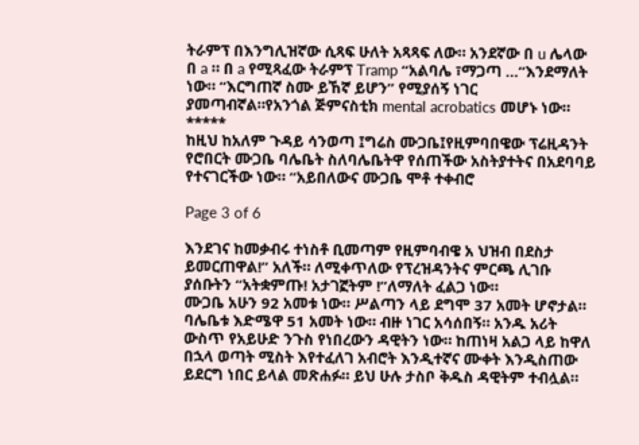ትራምፕ በእንግሊዝኛው ሲጻፍ ሁለት አጻጻፍ ለው። አንደኛው በ u ሌላው በ a ። በ a የሚጻፈው ትራምፕ Tramp “አልባሌ ፣ማጋጣ …”እንደማለት ነው። “እርግጠኛ ስሙ ይኸኛ ይሆን” የሚያሰኝ ነገር ያመጣብኛል።የአንጎል ጅምናስቲክ mental acrobatics መሆኑ ነው።
*****
ከዚህ ከአለም ጉዳይ ሳንወጣ ፤ግሬስ ሙጋቤ፤የዚምባበዌው ፕሬዚዳንት የሮበርት ሙጋቤ ባሌቤት ስለባሌቤትዋ የሰጠችው አስትያተትና በአደባባይ የተናገርችው ነው። “አይበለውና ሙጋቤ ሞቶ ተቀብሮ

Page 3 of 6

እንደገና ከመቃብሩ ተነስቶ ቢመጣም የዚምባብዌ አ ህዝብ በደስታ ይመርጠዋል!” አለች። ለሚቀጥለው የፕረዝዳንትና ምርጫ ሊገቡ ያሰቡትን “አትቋምጡ! አታገኟትም !”ለማለት ፈልጋ ነው።
ሙጋቤ አሁን 92 አመቱ ነው። ሥልጣን ላይ ደግሞ 37 አመት ሆኖታል። ባሌቤቱ እድሜዋ 51 አመት ነው። ብዙ ነገር አሳሰበኝ። አንዱ አሪት ውስጥ የአይሁድ ንጉስ የነበረውን ዳዊትን ነው። ከጠነዛ አልጋ ላይ ከዋለ በኋላ ወጣት ሚስት እየተፈለገ አብሮት እንዲተኛና ሙቀት እንዲስጠው ይደርግ ነበር ይላል መጽሐፉ። ይህ ሁሉ ታስቦ ቅዱስ ዳዊትም ተብሏል።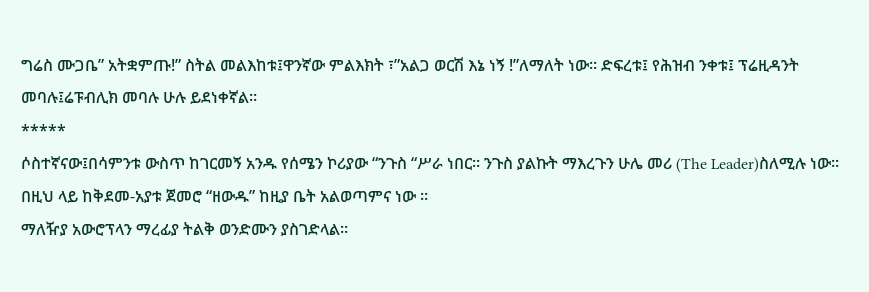ግሬስ ሙጋቤ” አትቋምጡ!” ስትል መልእከቱ፤ዋንኛው ምልእክት ፣”አልጋ ወርሽ እኔ ነኝ !”ለማለት ነው። ድፍረቱ፤ የሕዝብ ንቀቱ፤ ፕሬዚዳንት መባሉ፤ሬፑብሊክ መባሉ ሁሉ ይደነቀኛል።
*****
ሶስተኛናው፤በሳምንቱ ውስጥ ከገርመኝ አንዱ የሰሜን ኮሪያው “ንጉስ “ሥራ ነበር። ንጉስ ያልኩት ማእረጉን ሁሌ መሪ (The Leader)ስለሚሉ ነው። በዚህ ላይ ከቅደመ-አያቱ ጀመሮ “ዘውዱ” ከዚያ ቤት አልወጣምና ነው ።
ማለዥያ አውሮፕላን ማረፊያ ትልቅ ወንድሙን ያስገድላል።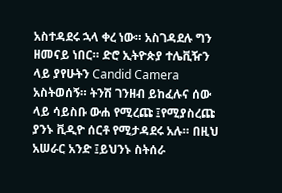አስተዳደሩ ኋላ ቀረ ነው። አስገዳደሉ ግን ዘመናይ ነበር። ድሮ ኢትዮጵያ ተሌቪዥን ላይ ያየሁትን Candid Camera አስትወሰኝ። ትንሽ ገንዘብ ይከፈሉና ሰው ላይ ሳይስቡ ውሐ የሚረጩ ፤የሚያስረጩ ያንኑ ቪዲዮ ሰርቶ የሚታዳደሩ አሉ። በዚህ አሠራር አንድ ፤ይህንኑ ስትሰራ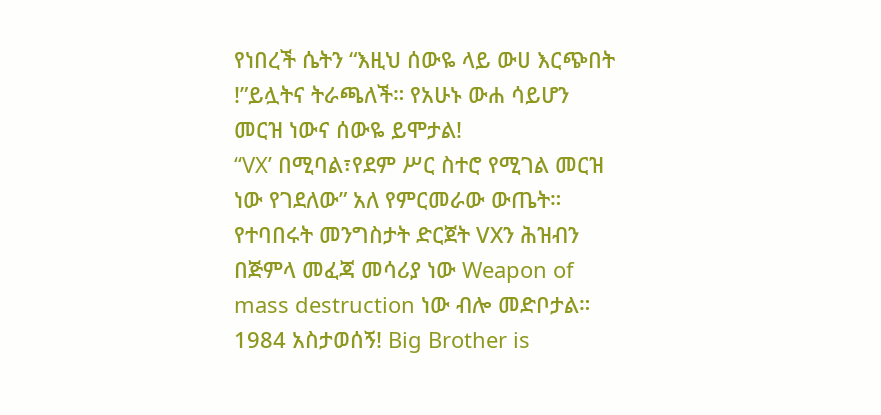የነበረች ሴትን “እዚህ ሰውዬ ላይ ውሀ እርጭበት !”ይሏትና ትራጫለች። የአሁኑ ውሐ ሳይሆን መርዝ ነውና ሰውዬ ይሞታል!
“VX’ በሚባል፣የደም ሥር ስተሮ የሚገል መርዝ ነው የገደለው” አለ የምርመራው ውጤት። የተባበሩት መንግስታት ድርጀት VXን ሕዝብን በጅምላ መፈጃ መሳሪያ ነው Weapon of mass destruction ነው ብሎ መድቦታል።
1984 አስታወሰኝ! Big Brother is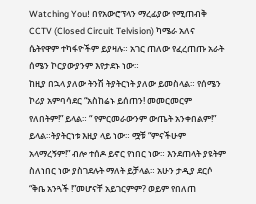Watching You! በየአውሮፕላን ማረፊያው የሚጠብቅ CCTV (Closed Circuit Telvision) ካሜራ አለና ሴትየዋም ተካፋዮችም ይያዛሉ። አገር ጠለው የፈረጠጡ አራት ሰሜን ኮርያውያንም እየታደኑ ነው።
ከዚያ በኋላ ያለው ትንሽ ትያትርነት ያለው ይመስላል። የሰሜን ኮሪያ አምባሳደር “አስከሬኑ ይሰጠን! መመርመርም የለበትም!” ይላል። “ የምርመራውንም ውጤት አንቀበልም!” ይላል።ትያትርነቱ እዚያ ላይ ነው። ሟቹ “ምናችሁም አላማረኝም!” ብሎ ተሰዶ ይኖር የነበር ነው። እንደጠላት ያዩትም ስለነበር ነው ያስገደሉት ማለት ይቻላል። አሁን ታዲያ ደርሶ “ቅቤ አንጓች !”መሆናቸ አይገርምም? ወይም የበለጠ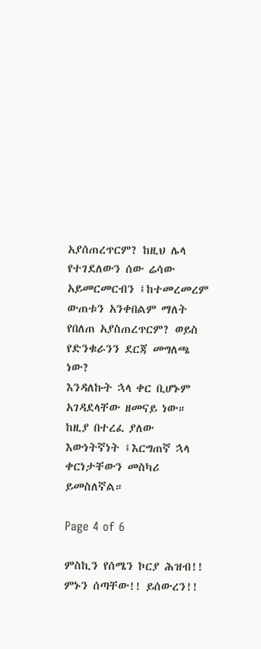አያሰጠረጥርም? ከዚህ ሌላ የተገደለውን ሰው ሬሳው አይመርመርብን ፤ከተመረመረም ውጠቱን አንቀበልም ማለት የበለጠ አያስጠረጥርም? ወይስ የድንቁራንን ደርጃ መግለጫ ነው?
እንዳለኩት ኋላ ቀር ቢሆኑም አገዳደላቸው ዘመናይ ነው። ከዚያ በተረፈ ያለው እውነትኛነት ፤እርግጠኛ ኋላ ቀርነታቸውን መስካሪ ይመስለኛል።

Page 4 of 6

ምስኪን የሰሜን ኮርያ ሕዝብ!! ምኑን ሰጣቸው!! ይሰውረን!!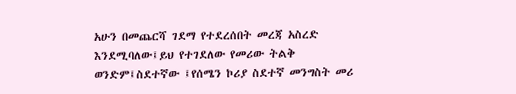አሁን በመጨርሻ ገደማ የተደረሰበት መረጃ አስረድ እንደሚባለው፤ይህ የተገደለው የመሪው ትልቅ ወንድም፤ስደተኛው ፤የሰሜን ኮሪያ ስደተኛ መንግስት መሪ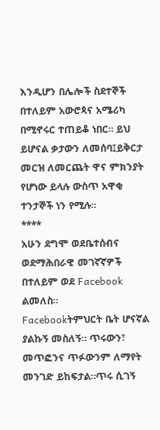እንዲሆን በሌሎች ስደተኞች በተለይም አውሮጳና አሜሪካ በሚኖሩር ተጠይቆ ነበር። ይህ ይሆናል ቃታውን ለመሰባ፤ይቅርታ መርዝ ለመርጨት ዋና ምክንያት የሆነው ይላሉ ውስጥ አዋቂ ተንታኞች ነን የሚሉ።
****
አሁን ደግሞ ወደቤተሰብና ወደማሕበራዊ መገኛኛዎች በተለይም ወደ Facebook ልመለስ።
Facebookትምህርት ቤት ሆናኛል ያልኩኝ መስለኝ። ጥሩውን፣ መጥፎንና ጥፉውንም ለማየት መንገድ ይከፍታል።ጥሩ ሲገኝ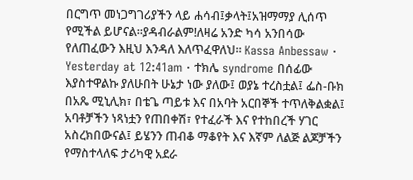በርግጥ መነጋግገሪያችን ላይ ሐሳብ፤ቃላት፤አዝማማያ ሊሰጥ የሚችል ይሆናል።ያዳብራልም!ለዛሬ አንድ ካሳ አንበሳው የለጠፈውን እዚህ እንዳለ እለጥፈዋለህ። Kassa Anbessaw · Yesterday at 12:41am · ተክሌ syndrome በሰፊው እያስተዋልኩ ያለሁበት ሁኔታ ነው ያለው፤ ወያኔ ተረስቷል፤ ፌስ-ቡክ በአጼ ሚኒሊክ፣ በቴጌ ጣይቱ እና በአባት አርበኞች ተጥለቅልቋል፤ አባቶቻችን ነጻነቷን የጠበቀሽ፣ የተፈራች እና የተከበረች ሃገር አስረክበውናል፤ ይሄንን ጠብቆ ማቆየት እና እኛም ለልጅ ልጆቻችን የማስተላለፍ ታሪካዊ አደራ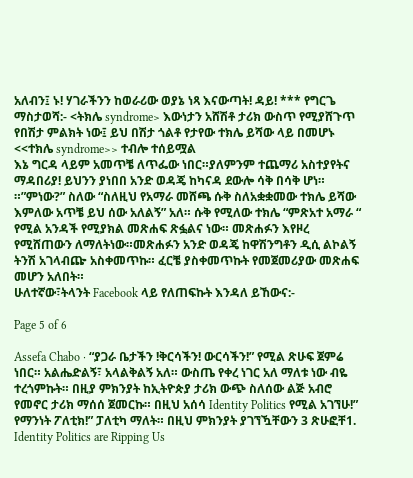አለብን፤ ኑ! ሃገራችንን ከወራሪው ወያኔ ነጻ እናውጣት! ዳይ! *** የግርጌ ማስታወሻ:- <ትክሌ syndrome> እውነታን አሸሽቶ ታሪክ ውስጥ የሚያሸጉጥ የበሽታ ምልክት ነው፤ ይህ በሽታ ጎልቶ የታየው ተክሌ ይሻው ላይ በመሆኑ <<ተክሌ syndrome>> ተብሎ ተሰይሟል
እኔ ግርዳ ላይም አመጥቼ ለጥፌው ነበር።ያለምንም ተጨማሪ አስተያየትና ማዳበሪያ! ይህንን ያነበበ አንድ ወዳጄ ከካናዳ ደውሎ ሳቅ በሳቅ ሆነ። ።”ምነው?” ስለው “ስለዚህ የአማራ መሸጫ ሱቅ ስለአቋቋመው ተክሌ ይሻው እምለው አጥቼ ይህ ሰው አለልኝ” አለ። ሱቅ የሚለው ተክሌ “ምጽአተ አማራ “ የሚል አንዳች የሚያክል መጽሐፍ ጽፏልና ነው። መጽሐፉን እየዞረ የሚሸጠውን ለማለትነው።መጽሐፉን አንድ ወዳጄ ከዋሽንግቶን ዲሲ ልኮልኝ ትንሽ አገላብጬ አስቀመጥኩ። ፈርቼ ያስቀመጥኩት የመጀመሪያው መጽሐፍ መሆን አለበት።
ሁለተኛው፣ትላንት Facebook ላይ የለጠፍኩት እንዳለ ይኸውና:-

Page 5 of 6

Assefa Chabo · “ያጋራ ቤታችን !ቅርሳችን! ውርሳችን!” የሚል ጽሁፍ ጀምሬ ነበር። አልሔድልኝ፣ አላልቅልኝ አለ። ውስጤ የቀረ ነገር አለ ማለቱ ነው ብዬ ተረጎምኩት። በዚያ ምክንያት ከኢትዮጵያ ታሪክ ውጭ ስለሰው ልጅ አብሮ የመኖር ታሪክ ማሰሰ ጀመርኩ። በዚህ አሰሳ Identity Politics የሚል አገኘሁ!” የማንነት ፖለቲክ!” ፓለቲካ ማለት። በዚህ ምክንያት ያገኘዃቸውን 3 ጽሁፎቸ1. Identity Politics are Ripping Us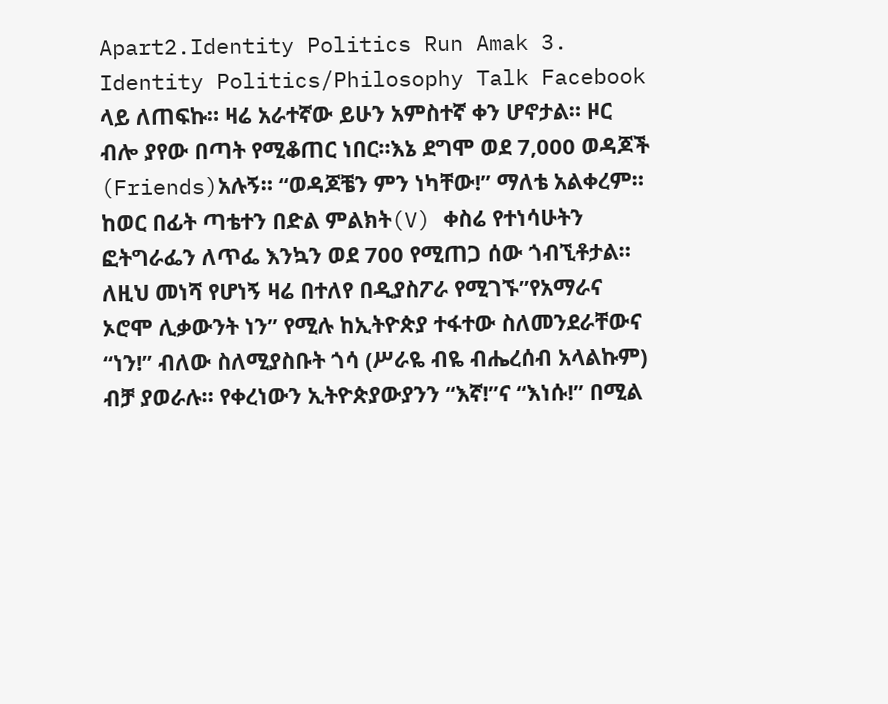Apart2.Identity Politics Run Amak 3. Identity Politics/Philosophy Talk Facebook ላይ ለጠፍኩ። ዛሬ አራተኛው ይሁን አምስተኛ ቀን ሆኖታል። ዞር ብሎ ያየው በጣት የሚቆጠር ነበር።እኔ ደግሞ ወደ 7,000 ወዳጆች (Friends)አሉኝ። “ወዳጆቼን ምን ነካቸው!” ማለቴ አልቀረም። ከወር በፊት ጣቴተን በድል ምልክት(V) ቀስሬ የተነሳሁትን ፎትግራፌን ለጥፌ እንኳን ወደ 700 የሚጠጋ ሰው ጎብኚቶታል። ለዚህ መነሻ የሆነኝ ዛሬ በተለየ በዲያስፖራ የሚገኙ”የአማራና ኦሮሞ ሊቃውንት ነን” የሚሉ ከኢትዮጵያ ተፋተው ስለመንደራቸውና “ነን!” ብለው ስለሚያስቡት ጎሳ (ሥራዬ ብዬ ብሔረሰብ አላልኩም) ብቻ ያወራሉ። የቀረነውን ኢትዮጵያውያንን “እኛ!”ና “እነሱ!” በሚል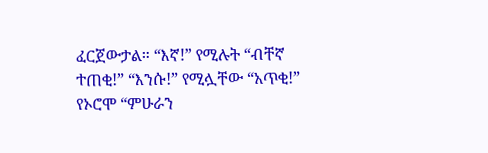ፈርጀውታል። “እኛ!” የሚሉት “ብቸኛ ተጠቂ!” “እንሱ!” የሚሏቸው “አጥቂ!” የኦሮሞ “ምሁራን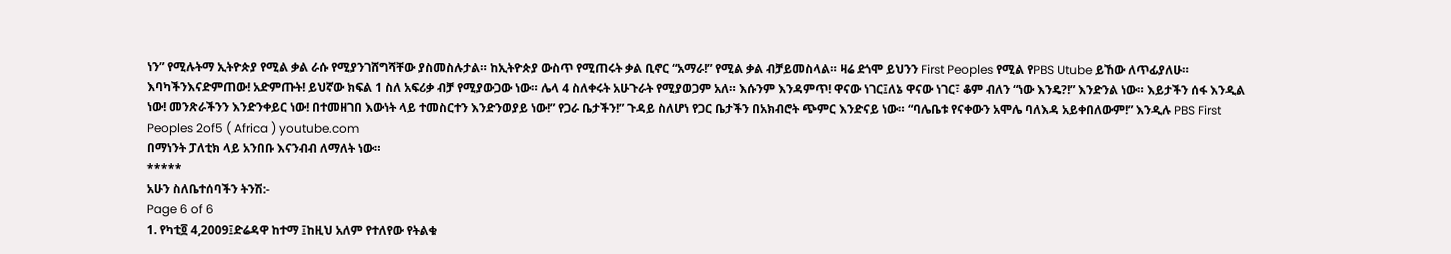ነን” የሚሉትማ ኢትዮጵያ የሚል ቃል ራሱ የሚያንገሸግሻቸው ያስመስሉታል። ከኢትዮጵያ ውስጥ የሚጠሩት ቃል ቢኖር “አማራ!” የሚል ቃል ብቻይመስላል። ዛሬ ደጎሞ ይህንን First Peoples የሚል የPBS Utube ይኸው ለጥፊያለሁ። እባካችንእናድምጠው! አድምጡት! ይህኛው ክፍል 1 ስለ አፍሪቃ ብቻ የሚያውጋው ነው። ሌላ 4 ስለቀሩት አሁጉራት የሚያወጋም አለ። እሱንም እንዳምጥ! ዋናው ነገር፤ለኔ ዋናው ነገር፣ ቆም ብለን “ነው እንዴ?!” እንድንል ነው። እይታችን ሰፋ እንዲል ነው! መንጽራችንን እንድንቀይር ነው! በተመዘገበ እውነት ላይ ተመስርተን እንድንወያይ ነው!” የጋራ ቤታችን!” ጉዳይ ስለሆነ የጋር ቤታችን በአክብሮት ጭምር እንድናይ ነው። “ባሌቤቱ የናቀውን አሞሌ ባለእዳ አይቀበለውም!” እንዲሉ PBS First Peoples 2of5 ( Africa ) youtube.com
በማነንት ፓለቲክ ላይ አንበቡ እናንብብ ለማለት ነው።
*****
አሁን ስለቤተሰባችን ትንሽ:-
Page 6 of 6
1. የካቲ፬ 4,2009፤ድሬዳዋ ከተማ ፤ከዚህ አለም የተለየው የትልቁ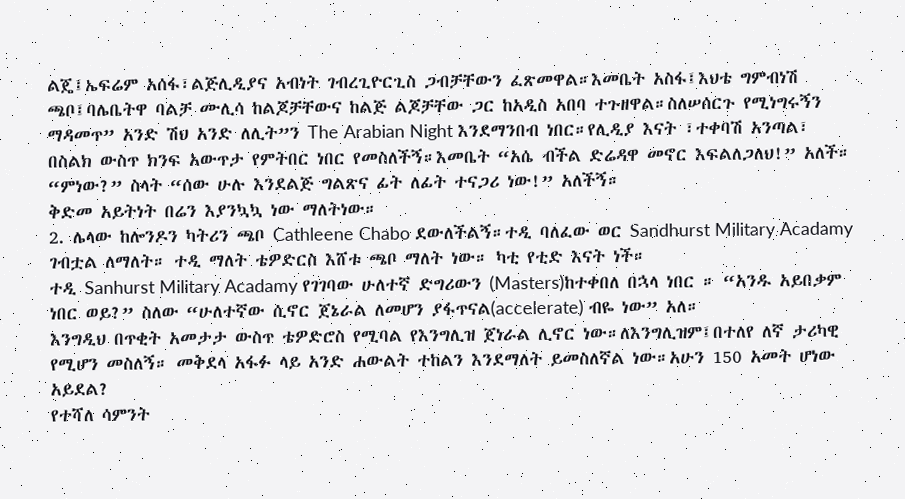ልጄ፤ኤፍሬም አሰፋ፣ልጅሊዲያና አብነት ገብረጊዮርጊስ ጋብቻቸውን ፈጽመዋል።እመቤት አስፋ፤እህቴ ግምብነሽ ጫቦ፤ባሌቤትዋ ባልቻ ሙሊሳ ከልጆቻቸውና ከልጅ ልጆቻቸው ጋር ከአዲስ አበባ ተጉዘዋል።ስለሠሰርጉ የሚነግሩኝን ማዳመጥ” አንድ ሽህ አንድ ለሊት”ን The Arabian Night እንደማንበብ ነበር።የሊዲያ እናት ፣ተቀባሽ አንጣል፣ በስልክ ውስጥ ክንፍ አውጥታ የምትበር ነበር የመስለችኝ።እመቤት “አሴ ብችል ድሬዳዋ መኖር እፍልለጋለህ!” አለች። “ምነው?” ስላት “ሰው ሁሉ እንደልጅ ግልጽና ፊት ለፊት ተናጋሪ ነው!” አለችኝ።
ቅድመ አይትነት በሬን እያንኳኳ ነው ማለትነው።
2. ሌላው ከሎንዶን ካትሪን ጫቦ Cathleene Chabo ደውለችልኝ።ተዲ ባለፈው ወር Sandhurst Military Acadamy ገብቷል ለማለት። ተዲ ማለት ቴዎድርስ እሸቱ ጫቦ ማለት ነው። ካቲ የቲድ እናት ነች።
ተዲ Sanhurst Military Acadamy የገገባው ሁለተኛ ድግሪውን (Masters)ከተቀበለ በኋላ ነበር ። “አንዱ አይበቃም ነበር ወይ?” ስለው “ሁለተኛው ሲኖር ጀኔራል ለመሆን ያፋጥናል(accelerate) ብዬ ነው” አለ።
እንግዲህ በጥቂት አመታታ ውስጥ ቴዎድሮስ የሚባል የእንግሊዝ ጀነራል ሊኖር ነው።ለእንግሊዝም፤በተለየ ለኛ ታሪካዊ የሚሆን መስለኝ። መቅደላ አፋፉ ላይ አንድ ሐውልት ተከልን እንደማለት ይመስለኛል ነው።አሁን 150 አመት ሆነው አይደል?
የተሻለ ሳምንት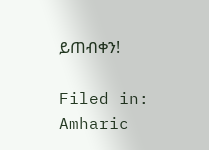ይጠብቀን!

Filed in: Amharic